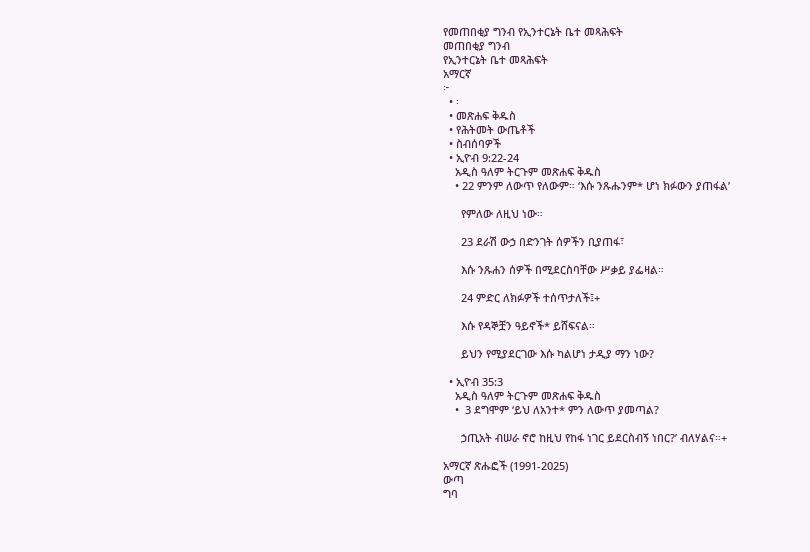የመጠበቂያ ግንብ የኢንተርኔት ቤተ መጻሕፍት
መጠበቂያ ግንብ
የኢንተርኔት ቤተ መጻሕፍት
አማርኛ
፦
  • ፡
  • መጽሐፍ ቅዱስ
  • የሕትመት ውጤቶች
  • ስብሰባዎች
  • ኢዮብ 9:22-24
    አዲስ ዓለም ትርጉም መጽሐፍ ቅዱስ
    • 22 ምንም ለውጥ የለውም። ‘እሱ ንጹሑንም* ሆነ ክፉውን ያጠፋል’

      የምለው ለዚህ ነው።

      23 ደራሽ ውኃ በድንገት ሰዎችን ቢያጠፋ፣

      እሱ ንጹሐን ሰዎች በሚደርስባቸው ሥቃይ ያፌዛል።

      24 ምድር ለክፉዎች ተሰጥታለች፤+

      እሱ የዳኞቿን ዓይኖች* ይሸፍናል።

      ይህን የሚያደርገው እሱ ካልሆነ ታዲያ ማን ነው?

  • ኢዮብ 35:3
    አዲስ ዓለም ትርጉም መጽሐፍ ቅዱስ
    •  3 ደግሞም ‘ይህ ለአንተ* ምን ለውጥ ያመጣል?

      ኃጢአት ብሠራ ኖሮ ከዚህ የከፋ ነገር ይደርስብኝ ነበር?’ ብለሃልና።+

አማርኛ ጽሑፎች (1991-2025)
ውጣ
ግባ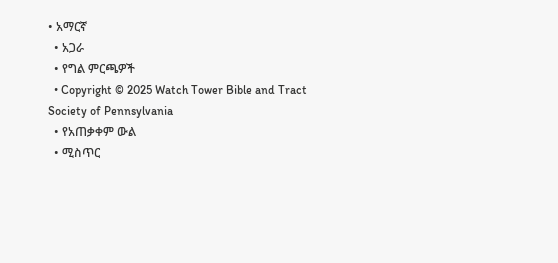• አማርኛ
  • አጋራ
  • የግል ምርጫዎች
  • Copyright © 2025 Watch Tower Bible and Tract Society of Pennsylvania
  • የአጠቃቀም ውል
  • ሚስጥር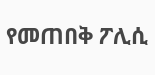የመጠበቅ ፖሊሲ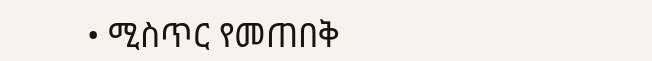• ሚስጥር የመጠበቅ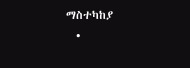ማስተካከያ
  •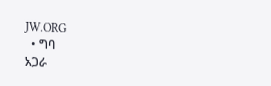JW.ORG
  • ግባ
አጋራ